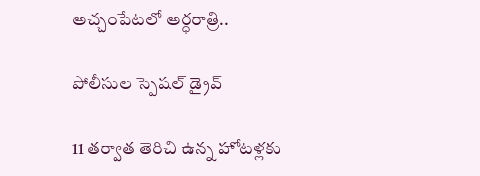అచ్చంపేటలో అర్ధరాత్రి..

పోలీసుల స్పెషల్ డ్రైవ్

11 తర్వాత తెరిచి ఉన్న హోటళ్లకు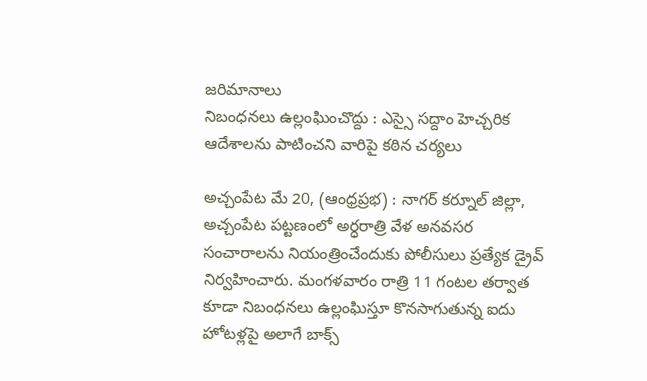జరిమానాలు
నిబంధ‌న‌లు ఉల్లంఘించొద్దు : ఎస్సై సద్దాం హెచ్చరిక
ఆదేశాలను పాటించని వారిపై కఠిన చర్యలు

అచ్చంపేట మే 20, (ఆంధ్రప్రభ) : నాగర్ కర్నూల్ జిల్లా, అచ్చంపేట పట్టణంలో అర్ధరాత్రి వేళ అనవసర సంచారాలను నియంత్రించేందుకు పోలీసులు ప్రత్యేక డ్రైవ్ నిర్వహించారు. మంగళవారం రాత్రి 11 గంటల తర్వాత కూడా నిబంధనలు ఉల్లంఘిస్తూ కొనసాగుతున్న ఐదు హోటళ్లపై అలాగే బాక్స్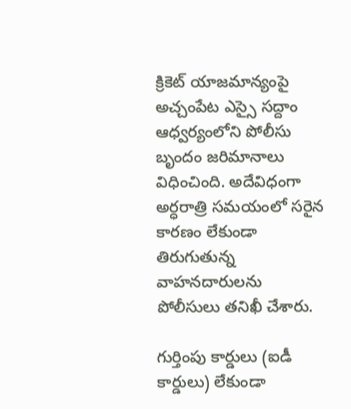క్రికెట్ యాజమాన్యంపై అచ్చంపేట ఎస్సై సద్దాం ఆధ్వర్యంలోని పోలీసు బృందం జరిమానాలు విధించింది. అదేవిధంగా అర్ధరాత్రి సమయంలో సరైన కారణం లేకుండా తిరుగుతున్న వాహనదారులను పోలీసులు తనిఖీ చేశారు.

గుర్తింపు కార్డులు (ఐడీ కార్డులు) లేకుండా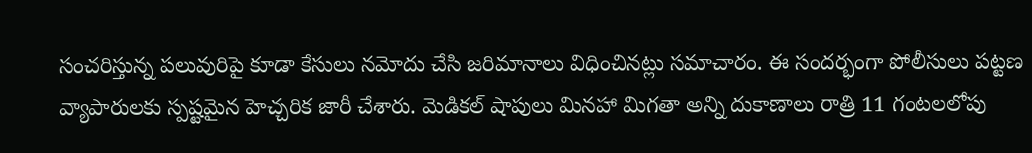సంచరిస్తున్న పలువురిపై కూడా కేసులు నమోదు చేసి జరిమానాలు విధించినట్లు సమాచారం. ఈ సందర్భంగా పోలీసులు పట్టణ వ్యాపారులకు స్పష్టమైన హెచ్చరిక జారీ చేశారు. మెడికల్ షాపులు మినహా మిగతా అన్ని దుకాణాలు రాత్రి 11 గంటలలోపు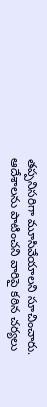తప్పనిసరిగా మూసివేయాలని సూచించారు. ఆదేశాలను పాటించని వారిపై కఠిన చర్యలు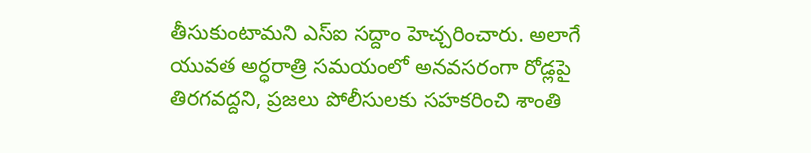తీసుకుంటామని ఎస్ఐ సద్దాం హెచ్చరించారు. అలాగే యువత అర్ధరాత్రి సమయంలో అనవసరంగా రోడ్లపై తిరగవద్దని, ప్రజలు పోలీసులకు సహకరించి శాంతి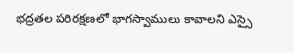భద్రతల పరిరక్షణలో భాగస్వాములు కావాలని ఎస్సై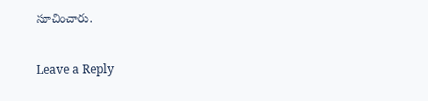సూచించారు.

Leave a Reply